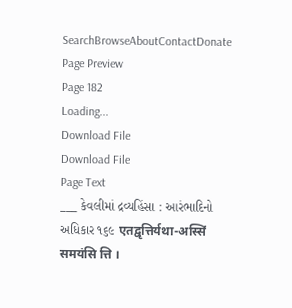SearchBrowseAboutContactDonate
Page Preview
Page 182
Loading...
Download File
Download File
Page Text
___ કેવલીમાં દ્રવ્યહિંસા : આરંભાદિનો અધિકાર ૧૬૯ एतद्वृत्तिर्यथा-अस्सिं समयंसि त्ति ।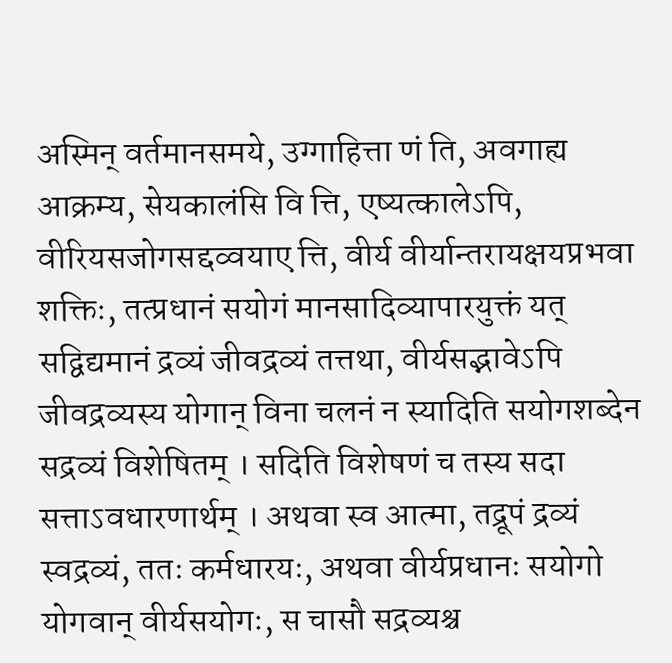अस्मिन् वर्तमानसमये, उग्गाहित्ता णं ति, अवगाह्य आक्रम्य, सेयकालंसि वि त्ति, एष्यत्कालेऽपि, वीरियसजोगसद्दव्वयाए त्ति, वीर्य वीर्यान्तरायक्षयप्रभवा शक्तिः, तत्प्रधानं सयोगं मानसादिव्यापारयुक्तं यत् सद्विद्यमानं द्रव्यं जीवद्रव्यं तत्तथा, वीर्यसद्भावेऽपि जीवद्रव्यस्य योगान् विना चलनं न स्यादिति सयोगशब्देन सद्रव्यं विशेषितम् । सदिति विशेषणं च तस्य सदा सत्ताऽवधारणार्थम् । अथवा स्व आत्मा, तद्रूपं द्रव्यं स्वद्रव्यं, ततः कर्मधारयः, अथवा वीर्यप्रधानः सयोगो योगवान् वीर्यसयोगः, स चासौ सद्रव्यश्च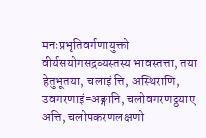मनःप्रभृतिवर्गणायुक्तो वीर्यसयोगसद्रव्यस्तस्य भावस्तत्ता, तया हेतुभूतया, चलाइं त्ति, अस्थिराणि, उवगरणाइं=अङ्गानि, चलोवगरणट्ठयाए अत्ति, चलोपकरणलक्षणो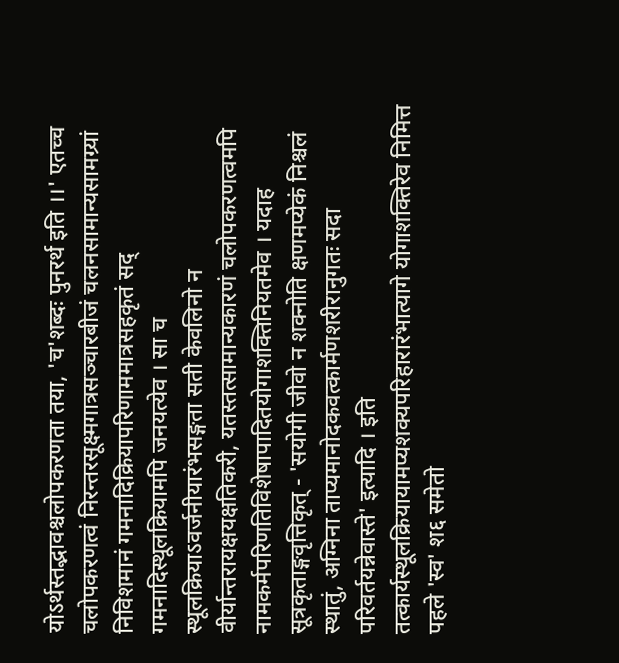योऽर्थस्तद्भावश्चलोपकरणता तया, 'च'शब्दः पुनरर्थ इति ।।' एतच्च चलोपकरणत्वं निरन्तरसूक्ष्मगात्रसञ्चारबीजं चलनसामान्यसामग्र्यां निविशमानं गमनादिक्रियापरिणाममात्रसहकृतं सद् गमनादिस्थूलक्रियामपि जनयत्येव । सा च स्थूलक्रियाऽवर्जनीयारंभसङ्गता सती केवलिनो न वीर्यान्तरायक्षयक्षतिकरी, यतस्तत्सामान्यकारणं चलोपकरणत्वमपि नामकर्मपरिणतिविशेषापादितयोगाशक्तिनियतमेव । यदाह सूत्रकृताङ्गवृत्तिकृत् - 'सयोगी जीवो न शक्नोति क्षणमप्येकं निश्चलं स्थातुं, अग्निना ताप्यमानोदकवत्कार्मणशरीरानुगतः सदा परिवर्तयन्नेवास्ते' इत्यादि । इति तत्कार्यस्थूलक्रियायामप्यशक्यपरिहारारंभात्यागे योगाशक्तिरेव निमित्त पहले 'स्व' श६ समेतो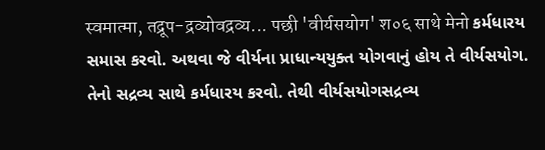स्वमात्मा, तद्रूप-द्रव्योवद्रव्य... पछी 'वीर्यसयोग' श०६ साथे मेनो કર્મધારય સમાસ કરવો. અથવા જે વીર્યના પ્રાધાન્યયુક્ત યોગવાનું હોય તે વીર્યસયોગ. તેનો સદ્રવ્ય સાથે કર્મધારય કરવો. તેથી વીર્યસયોગસદ્રવ્ય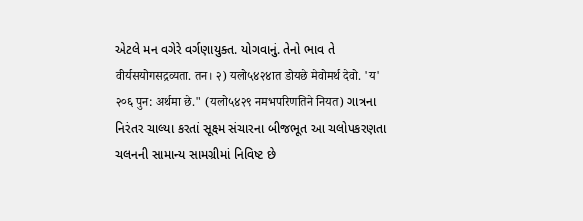એટલે મન વગેરે વર્ગણાયુક્ત. યોગવાનું. તેનો ભાવ તે वीर्यसयोगसद्रव्यता. तन। २) यलो५४२४ात डोयछे मेवोमर्थ देवो. 'य' २०६ पुन: अर्थमा छे." (यलो५४२९ नमभपरिणतिने नियत) ગાત્રના નિરંતર ચાલ્યા કરતાં સૂક્ષ્મ સંચારના બીજભૂત આ ચલોપકરણતા ચલનની સામાન્ય સામગ્રીમાં નિવિષ્ટ છે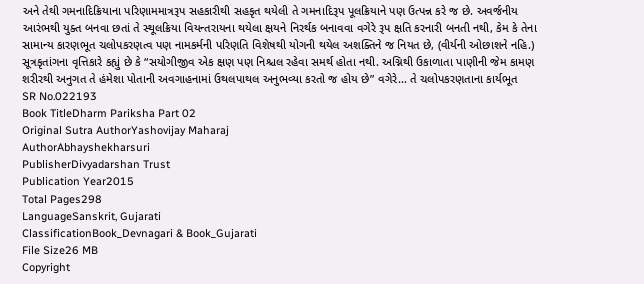અને તેથી ગમનાદિક્રિયાના પરિણામમાત્રરૂપ સહકારીથી સહકૃત થયેલી તે ગમનાદિરૂપ પૂલક્રિયાને પણ ઉત્પન્ન કરે જ છે. અવર્જનીય આરંભથી યુક્ત બનવા છતાં તે સ્થૂલક્રિયા વિયન્તરાયના થયેલા ક્ષયને નિરર્થક બનાવવા વગેરે રૂપ ક્ષતિ કરનારી બનતી નથી, કેમ કે તેના સામાન્ય કારણભૂત ચલોપકરણત્વ પણ નામકર્મની પરિણતિ વિશેષથી યોગની થયેલ અશક્તિને જ નિયત છે, (વીર્યની ઓછાશને નહિ.) સૂત્રકૃતાંગના વૃત્તિકારે કહ્યું છે કે “સયોગીજીવ એક ક્ષણ પણ નિશ્ચલ રહેવા સમર્થ હોતા નથી. અગ્નિથી ઉકાળાતા પાણીની જેમ કામણ શરીરથી અનુગત તે હંમેશા પોતાની અવગાહનામાં ઉથલપાથલ અનુભવ્યા કરતો જ હોય છે” વગેરે... તે ચલોપકરણતાના કાર્યભૂત
SR No.022193
Book TitleDharm Pariksha Part 02
Original Sutra AuthorYashovijay Maharaj
AuthorAbhayshekharsuri
PublisherDivyadarshan Trust
Publication Year2015
Total Pages298
LanguageSanskrit, Gujarati
ClassificationBook_Devnagari & Book_Gujarati
File Size26 MB
Copyright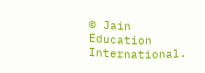© Jain Education International.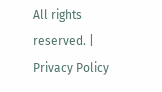All rights reserved. | Privacy Policy